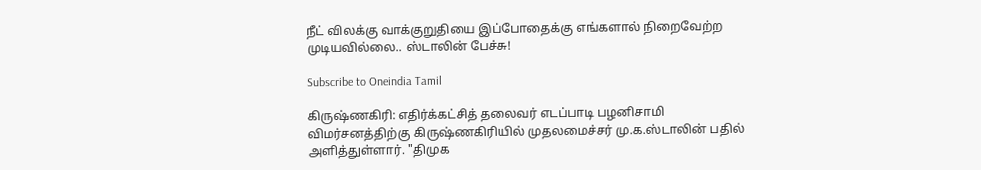நீட் விலக்கு வாக்குறுதியை இப்போதைக்கு எங்களால் நிறைவேற்ற முடியவில்லை.. ஸ்டாலின் பேச்சு!

Subscribe to Oneindia Tamil

கிருஷ்ணகிரி: எதிர்க்கட்சித் தலைவர் எடப்பாடி பழனிசாமி விமர்சனத்திற்கு கிருஷ்ணகிரியில் முதலமைச்சர் மு.க.ஸ்டாலின் பதில் அளித்துள்ளார். "திமுக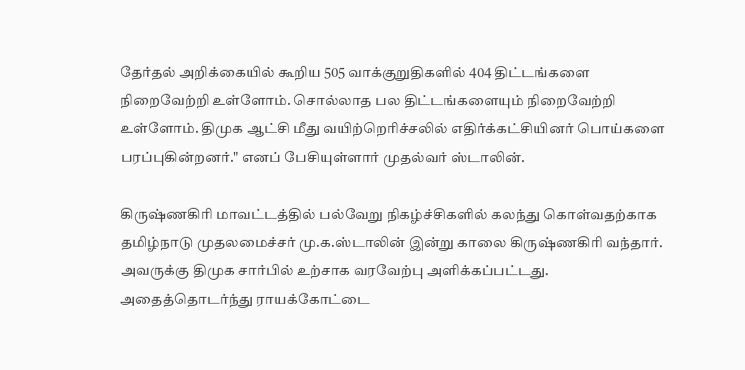தேர்தல் அறிக்கையில் கூறிய 505 வாக்குறுதிகளில் 404 திட்டங்களை நிறைவேற்றி உள்ளோம். சொல்லாத பல திட்டங்களையும் நிறைவேற்றி உள்ளோம். திமுக ஆட்சி மீது வயிற்றெரிச்சலில் எதிர்க்கட்சியினர் பொய்களை பரப்புகின்றனர்." எனப் பேசியுள்ளார் முதல்வர் ஸ்டாலின்.

கிருஷ்ணகிரி மாவட்டத்தில் பல்வேறு நிகழ்ச்சிகளில் கலந்து கொள்வதற்காக தமிழ்நாடு முதலமைச்சர் மு.க.ஸ்டாலின் இன்று காலை கிருஷ்ணகிரி வந்தார். அவருக்கு திமுக சார்பில் உற்சாக வரவேற்பு அளிக்கப்பட்டது. அதைத்தொடர்ந்து ராயக்கோட்டை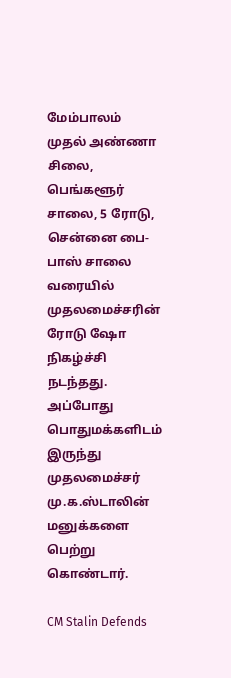மேம்பாலம் முதல் அண்ணா சிலை, பெங்களூர் சாலை, 5 ரோடு, சென்னை பை-பாஸ் சாலை வரையில் முதலமைச்சரின் ரோடு ஷோ நிகழ்ச்சி நடந்தது. அப்போது பொதுமக்களிடம் இருந்து முதலமைச்சர் மு.க.ஸ்டாலின் மனுக்களை பெற்று கொண்டார்.

CM Stalin Defends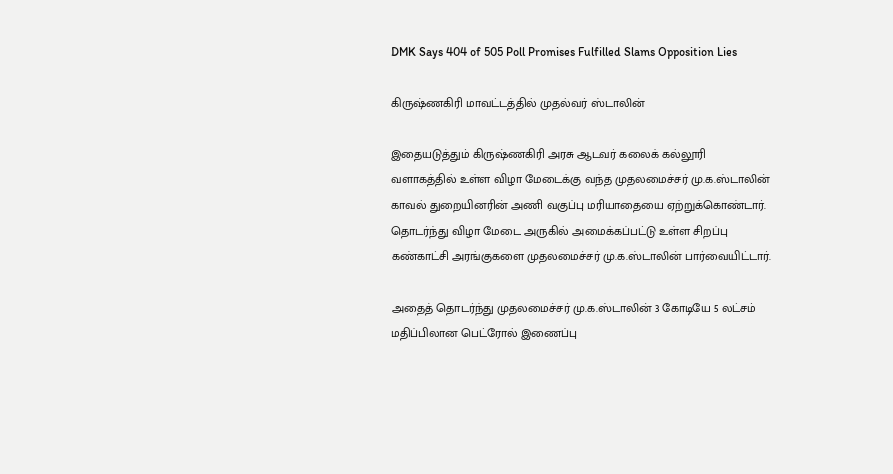DMK Says 404 of 505 Poll Promises Fulfilled Slams Opposition Lies

கிருஷ்ணகிரி மாவட்டத்தில் முதல்வர் ஸ்டாலின்

இதையடுத்தும் கிருஷ்ணகிரி அரசு ஆடவர் கலைக் கல்லூரி வளாகத்தில் உள்ள விழா மேடைக்கு வந்த முதலமைச்சர் மு.க.ஸ்டாலின் காவல் துறையினரின் அணி வகுப்பு மரியாதையை ஏற்றுக்கொண்டார். தொடர்ந்து விழா மேடை அருகில் அமைக்கப்பட்டு உள்ள சிறப்பு கண்காட்சி அரங்குகளை முதலமைச்சர் மு.க.ஸ்டாலின் பார்வையிட்டார்.

அதைத் தொடர்ந்து முதலமைச்சர் மு.க.ஸ்டாலின் 3 கோடியே 5 லட்சம் மதிப்பிலான பெட்ரோல் இணைப்பு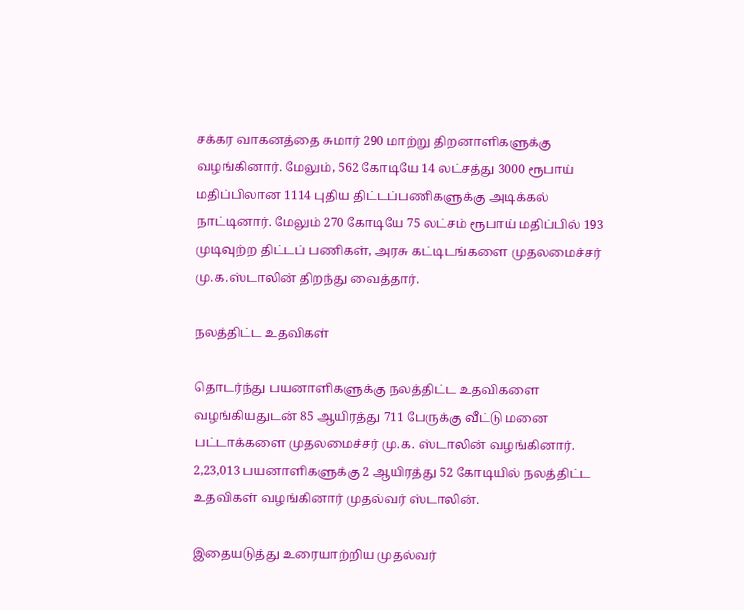சக்கர வாகனத்தை சுமார் 290 மாற்று திறனாளிகளுக்கு வழங்கினார். மேலும், 562 கோடியே 14 லட்சத்து 3000 ரூபாய் மதிப்பிலான 1114 புதிய திட்டப்பணிகளுக்கு அடிக்கல் நாட்டினார். மேலும் 270 கோடியே 75 லட்சம் ரூபாய் மதிப்பில் 193 முடிவுற்ற திட்டப் பணிகள், அரசு கட்டிடங்களை முதலமைச்சர் மு.க.ஸ்டாலின் திறந்து வைத்தார்.

நலத்திட்ட உதவிகள்

தொடர்ந்து பயனாளிகளுக்கு நலத்திட்ட உதவிகளை வழங்கியதுடன் 85 ஆயிரத்து 711 பேருக்கு வீட்டு மனை பட்டாக்களை முதலமைச்சர் மு.க. ஸ்டாலின் வழங்கினார். 2,23,013 பயனாளிகளுக்கு 2 ஆயிரத்து 52 கோடியில் நலத்திட்ட உதவிகள் வழங்கினார் முதல்வர் ஸ்டாலின்.

இதையடுத்து உரையாற்றிய முதல்வர்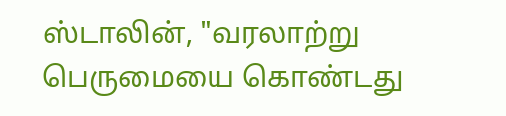ஸ்டாலின், "வரலாற்று பெருமையை கொண்டது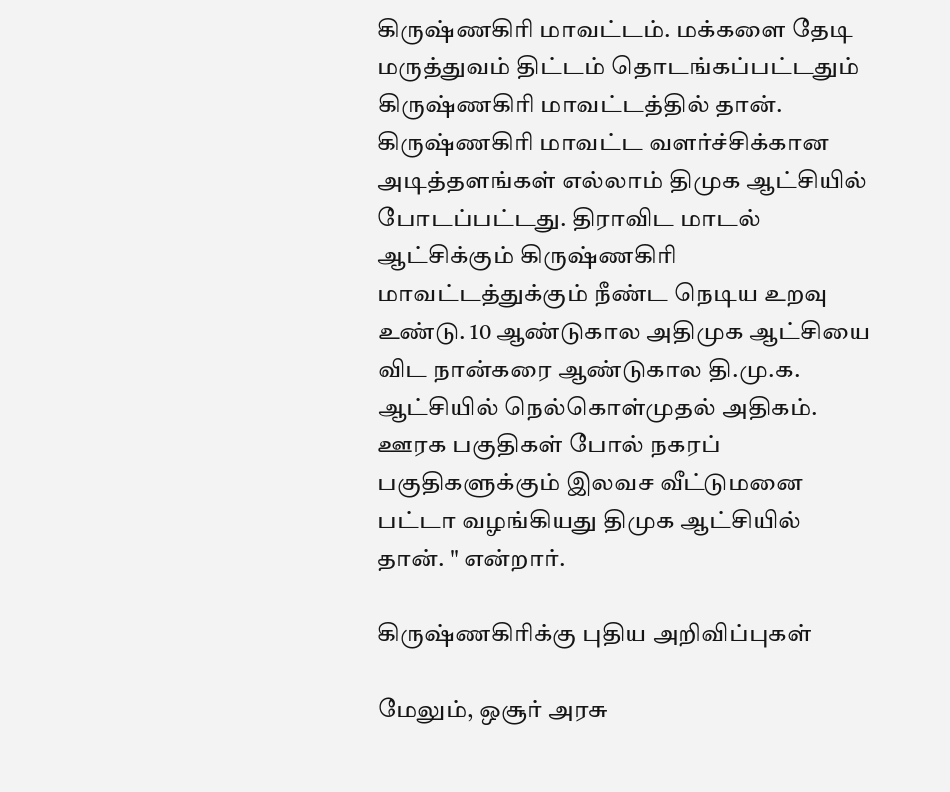கிருஷ்ணகிரி மாவட்டம். மக்களை தேடி மருத்துவம் திட்டம் தொடங்கப்பட்டதும் கிருஷ்ணகிரி மாவட்டத்தில் தான். கிருஷ்ணகிரி மாவட்ட வளர்ச்சிக்கான அடித்தளங்கள் எல்லாம் திமுக ஆட்சியில் போடப்பட்டது. திராவிட மாடல் ஆட்சிக்கும் கிருஷ்ணகிரி மாவட்டத்துக்கும் நீண்ட நெடிய உறவு உண்டு. 10 ஆண்டுகால அதிமுக ஆட்சியை விட நான்கரை ஆண்டுகால தி.மு.க. ஆட்சியில் நெல்கொள்முதல் அதிகம். ஊரக பகுதிகள் போல் நகரப் பகுதிகளுக்கும் இலவச வீட்டுமனை பட்டா வழங்கியது திமுக ஆட்சியில் தான். " என்றார்.

கிருஷ்ணகிரிக்கு புதிய அறிவிப்புகள்

மேலும், ஒசூர் அரசு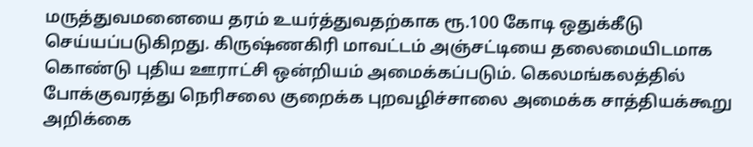மருத்துவமனையை தரம் உயர்த்துவதற்காக ரூ.100 கோடி ஒதுக்கீடு செய்யப்படுகிறது. கிருஷ்ணகிரி மாவட்டம் அஞ்சட்டியை தலைமையிடமாக கொண்டு புதிய ஊராட்சி ஒன்றியம் அமைக்கப்படும். கெலமங்கலத்தில் போக்குவரத்து நெரிசலை குறைக்க புறவழிச்சாலை அமைக்க சாத்தியக்கூறு அறிக்கை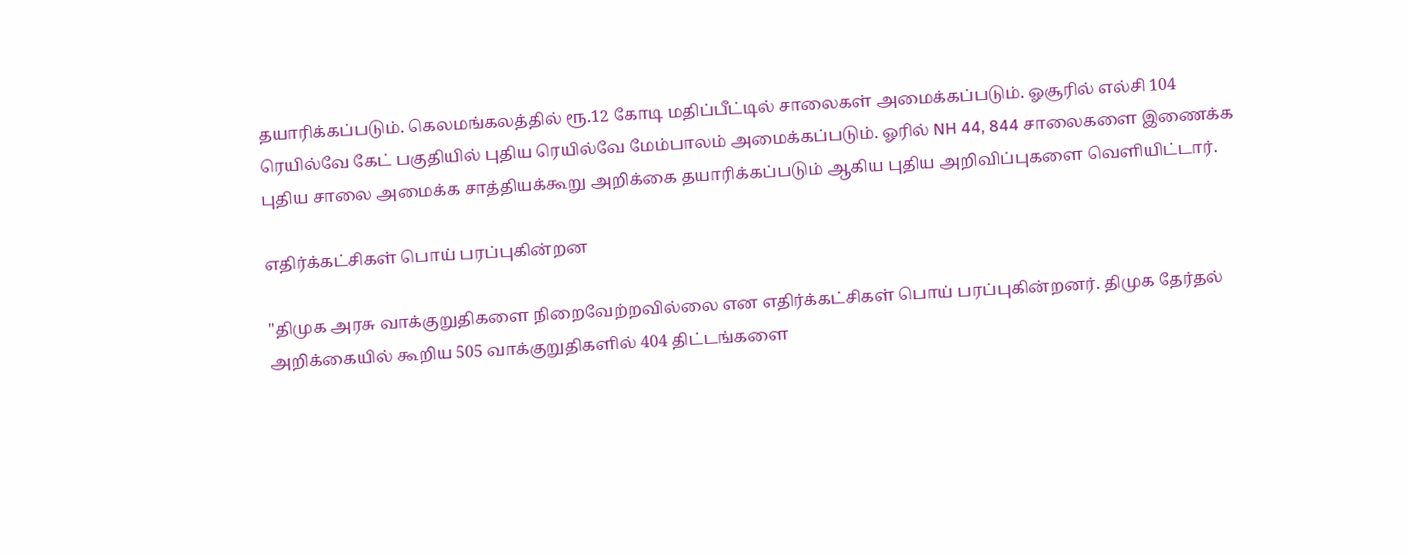தயாரிக்கப்படும். கெலமங்கலத்தில் ரூ.12 கோடி மதிப்பீட்டில் சாலைகள் அமைக்கப்படும். ஓசூரில் எல்சி 104 ரெயில்வே கேட் பகுதியில் புதிய ரெயில்வே மேம்பாலம் அமைக்கப்படும். ஓரில் NH 44, 844 சாலைகளை இணைக்க புதிய சாலை அமைக்க சாத்தியக்கூறு அறிக்கை தயாரிக்கப்படும் ஆகிய புதிய அறிவிப்புகளை வெளியிட்டார்.

எதிர்க்கட்சிகள் பொய் பரப்புகின்றன

"திமுக அரசு வாக்குறுதிகளை நிறைவேற்றவில்லை என எதிர்க்கட்சிகள் பொய் பரப்புகின்றனர். திமுக தேர்தல் அறிக்கையில் கூறிய 505 வாக்குறுதிகளில் 404 திட்டங்களை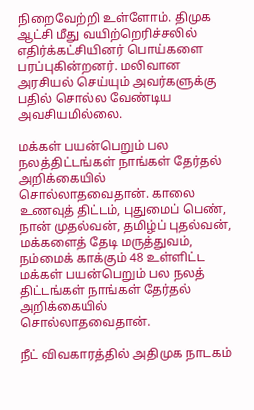நிறைவேற்றி உள்ளோம். திமுக ஆட்சி மீது வயிற்றெரிச்சலில் எதிர்க்கட்சியினர் பொய்களை பரப்புகின்றனர். மலிவான அரசியல் செய்யும் அவர்களுக்கு பதில் சொல்ல வேண்டிய அவசியமில்லை.

மக்கள் பயன்பெறும் பல நலத்திட்டங்கள் நாங்கள் தேர்தல் அறிக்கையில் சொல்லாதவைதான். காலை உணவுத் திட்டம், புதுமைப் பெண், நான் முதல்வன், தமிழ்ப் புதல்வன், மக்களைத் தேடி மருத்துவம், நம்மைக் காக்கும் 48 உள்ளிட்ட மக்கள் பயன்பெறும் பல நலத் திட்டங்கள் நாங்கள் தேர்தல் அறிக்கையில் சொல்லாதவைதான்.

நீட் விவகாரத்தில் அதிமுக நாடகம்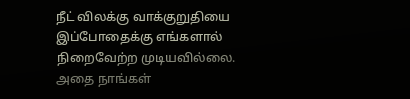நீட் விலக்கு வாக்குறுதியை இப்போதைக்கு எங்களால் நிறைவேற்ற முடியவில்லை. அதை நாங்கள்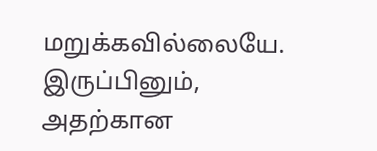மறுக்கவில்லையே. இருப்பினும், அதற்கான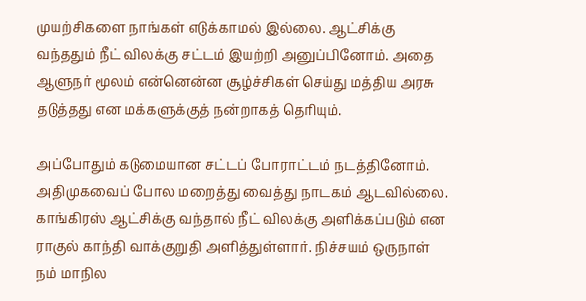முயற்சிகளை நாங்கள் எடுக்காமல் இல்லை. ஆட்சிக்கு வந்ததும் நீட் விலக்கு சட்டம் இயற்றி அனுப்பினோம். அதை ஆளுநர் மூலம் என்னென்ன சூழ்ச்சிகள் செய்து மத்திய அரசு தடுத்தது என மக்களுக்குத் நன்றாகத் தெரியும்.

அப்போதும் கடுமையான சட்டப் போராட்டம் நடத்தினோம். அதிமுகவைப் போல மறைத்து வைத்து நாடகம் ஆடவில்லை. காங்கிரஸ் ஆட்சிக்கு வந்தால் நீட் விலக்கு அளிக்கப்படும் என ராகுல் காந்தி வாக்குறுதி அளித்துள்ளார். நிச்சயம் ஒருநாள் நம் மாநில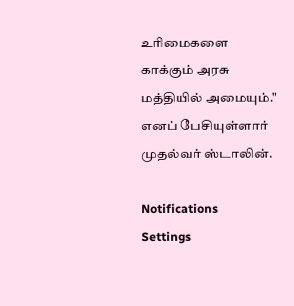உரிமைகளை காக்கும் அரசு மத்தியில் அமையும்." எனப் பேசியுள்ளார் முதல்வர் ஸ்டாலின்.

Notifications
Settings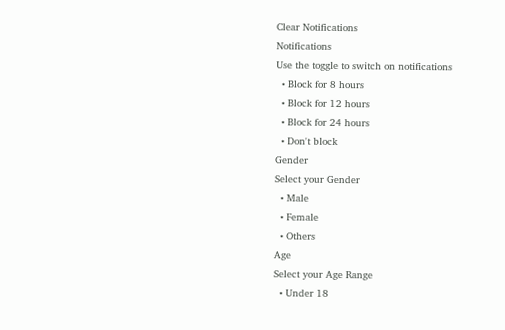Clear Notifications
Notifications
Use the toggle to switch on notifications
  • Block for 8 hours
  • Block for 12 hours
  • Block for 24 hours
  • Don't block
Gender
Select your Gender
  • Male
  • Female
  • Others
Age
Select your Age Range
  • Under 18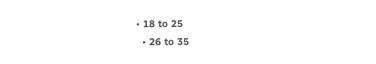• 18 to 25
  • 26 to 35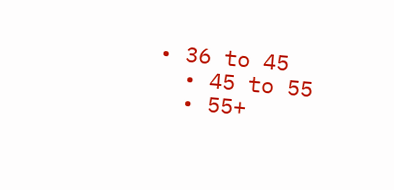• 36 to 45
  • 45 to 55
  • 55+